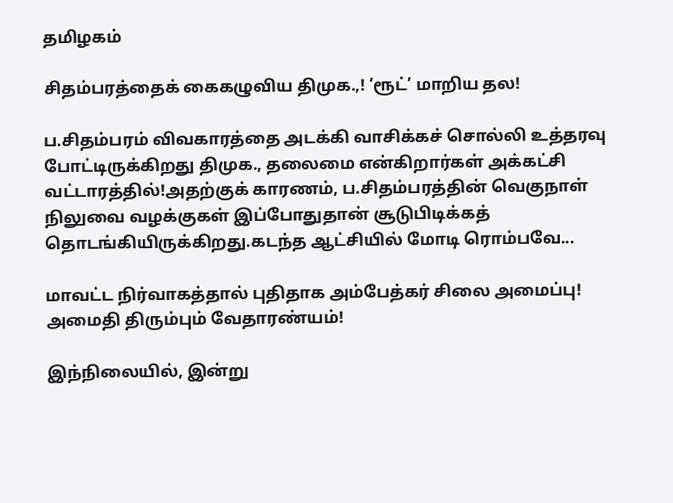தமிழகம்

சிதம்பரத்தைக் கைகழுவிய திமுக.,! ‘ரூட்’ மாறிய தல!

ப.சிதம்பரம் விவகாரத்தை அடக்கி வாசிக்கச் சொல்லி உத்தரவு போட்டிருக்கிறது திமுக., தலைமை என்கிறார்கள் அக்கட்சி வட்டாரத்தில்!அதற்குக் காரணம், ப.சிதம்பரத்தின் வெகுநாள் நிலுவை வழக்குகள் இப்போதுதான் சூடுபிடிக்கத் தொடங்கியிருக்கிறது.கடந்த ஆட்சியில் மோடி ரொம்பவே...

மாவட்ட நிர்வாகத்தால் புதிதாக அம்பேத்கர் சிலை அமைப்பு! அமைதி திரும்பும் வேதாரண்யம்!

இந்நிலையில், இன்று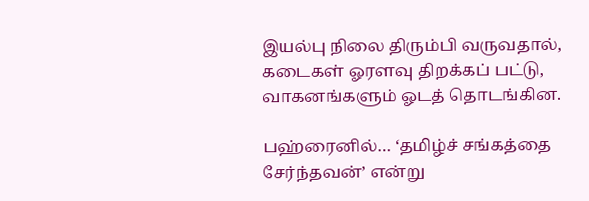இயல்பு நிலை திரும்பி வருவதால், கடைகள் ஓரளவு திறக்கப் பட்டு, வாகனங்களும் ஓடத் தொடங்கின.

பஹ்ரைனில்… ‘தமிழ்ச் சங்கத்தை சேர்ந்தவன்’ என்று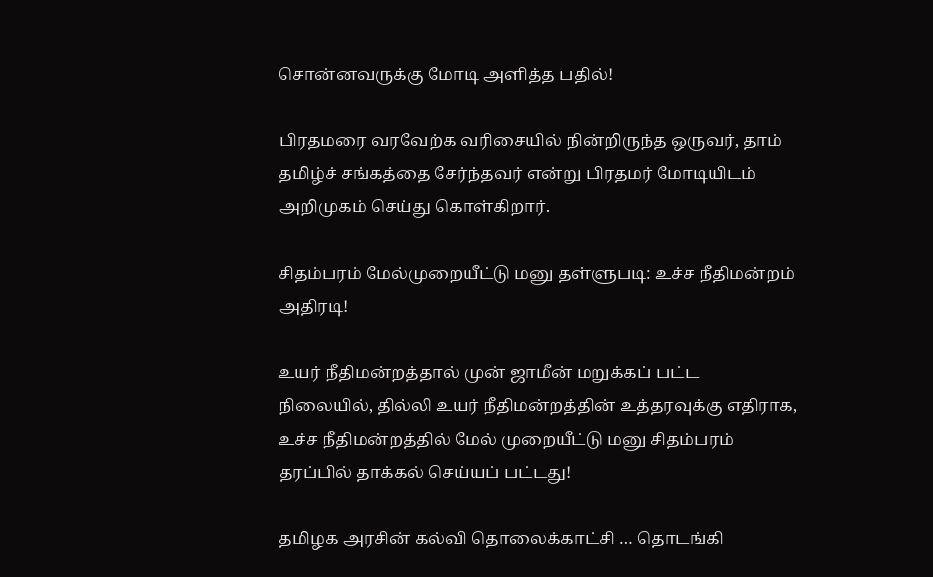சொன்னவருக்கு மோடி அளித்த பதில்!

பிரதமரை வரவேற்க வரிசையில் நின்றிருந்த ஒருவர், தாம் தமிழ்ச் சங்கத்தை சேர்ந்தவர் என்று பிரதமர் மோடியிடம் அறிமுகம் செய்து கொள்கிறார்.

சிதம்பரம் மேல்முறையீட்டு மனு தள்ளுபடி: உச்ச நீதிமன்றம் அதிரடி!

உயர் நீதிமன்றத்தால் முன் ஜாமீன் மறுக்கப் பட்ட நிலையில், தில்லி உயர் நீதிமன்றத்தின் உத்தரவுக்கு எதிராக, உச்ச நீதிமன்றத்தில் மேல் முறையீட்டு மனு சிதம்பரம் தரப்பில் தாக்கல் செய்யப் பட்டது!

தமிழக அரசின் கல்வி தொலைக்காட்சி … தொடங்கி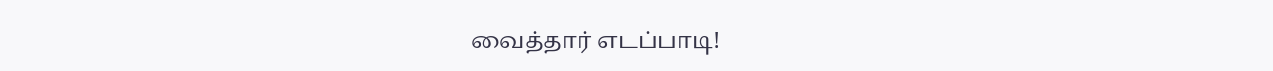வைத்தார் எடப்பாடி!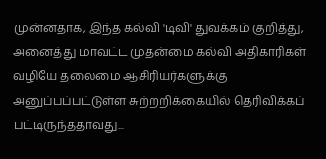முன்னதாக, இந்த கல்வி 'டிவி' துவக்கம் குறித்து, அனைத்து மாவட்ட முதன்மை கல்வி அதிகாரிகள் வழியே தலைமை ஆசிரியர்களுக்கு அனுப்பப்பட்டுள்ள சுற்றறிக்கையில் தெரிவிக்கப் பட்டிருந்ததாவது...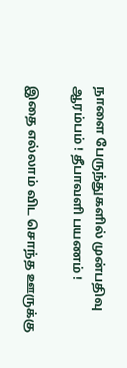நாளை பேருந்துகளில் முன்பதிவு ஆரம்பம் ! தீபாவளி பயணம் !

இதை எல்லாம் விட சொந்த ஊருக்கு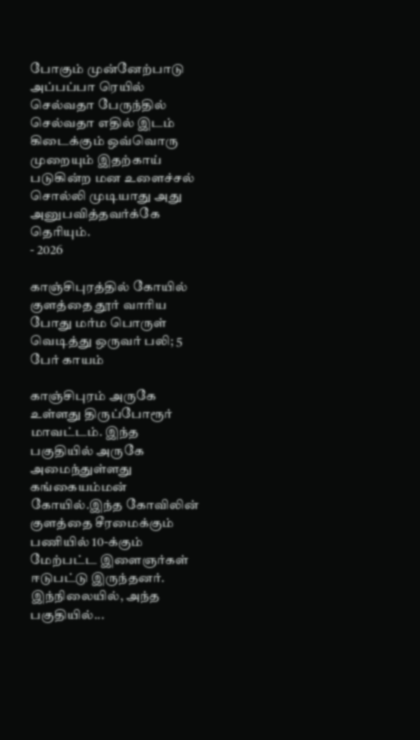போகும் முன்னேற்பாடு அப்பப்பா ரெயில் செல்வதா பேருந்தில் செல்வதா எதில் இடம் கிடைக்கும் ஒவ்வொரு முறையும் இதற்காய் படுகின்ற மன உளைச்சல் சொல்லி முடியாது அது அனுபவித்தவர்க்கே தெரியும்.
- 2026

காஞ்சிபுரத்தில் கோயில் குளத்தை தூர் வாரிய போது மர்ம பொருள் வெடித்து ஒருவர் பலி; 5 பேர் காயம்

காஞ்சிபுரம் அருகே உள்ளது திருப்போரூர் மாவட்டம். இந்த பகுதியில் அருகே அமைந்துள்ளது கங்கையம்மன் கோயில்.இந்த கோவிலின் குளத்தை சீரமைக்கும் பணியில் 10-க்கும் மேற்பட்ட இளைஞர்கள் ஈடுபட்டு இருந்தனர். இந்நிலையில், அந்த பகுதியில்...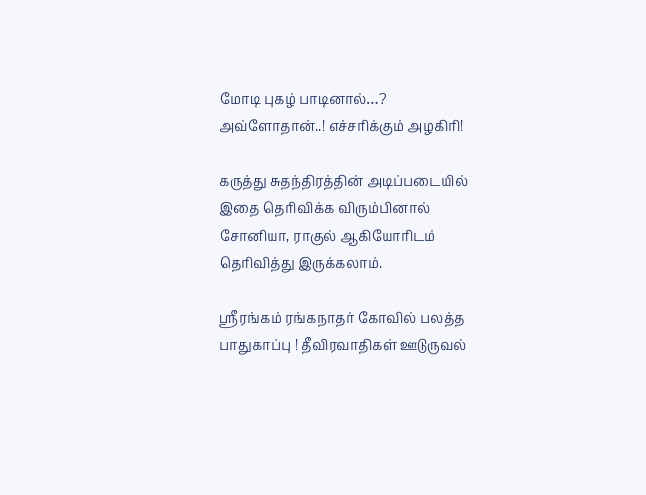மோடி புகழ் பாடினால்…? அவ்ளோதான்..! எச்சரிக்கும் அழகிரி!

கருத்து சுதந்திரத்தின் அடிப்படையில் இதை தெரிவிக்க விரும்பினால் சோனியா, ராகுல் ஆகியோரிடம் தெரிவித்து இருக்கலாம்.

ஸ்ரீரங்கம் ரங்கநாதர் கோவில் பலத்த பாதுகாப்பு ! தீவிரவாதிகள் ஊடுருவல்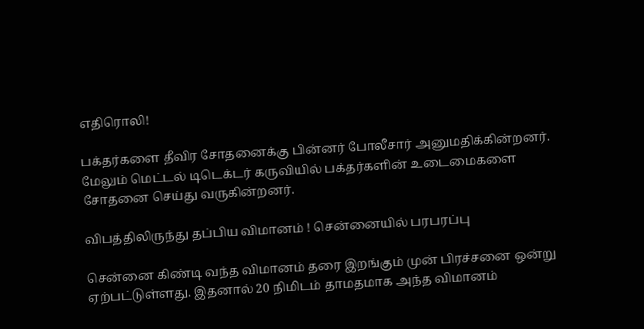எதிரொலி!

பக்தர்களை தீவிர சோதனைக்கு பின்னர் போலீசார் அனுமதிக்கின்றனர். மேலும் மெட்டல் டிடெக்டர் கருவியில் பக்தர்களின் உடைமைகளை சோதனை செய்து வருகின்றனர்.

விபத்திலிருந்து தப்பிய விமானம் ! சென்னையில் பரபரப்பு

சென்னை கிண்டி வந்த விமானம் தரை இறங்கும் முன் பிரச்சனை ஒன்று ஏற்பட்டுள்ளது. இதனால் 20 நிமிடம் தாமதமாக அந்த விமானம்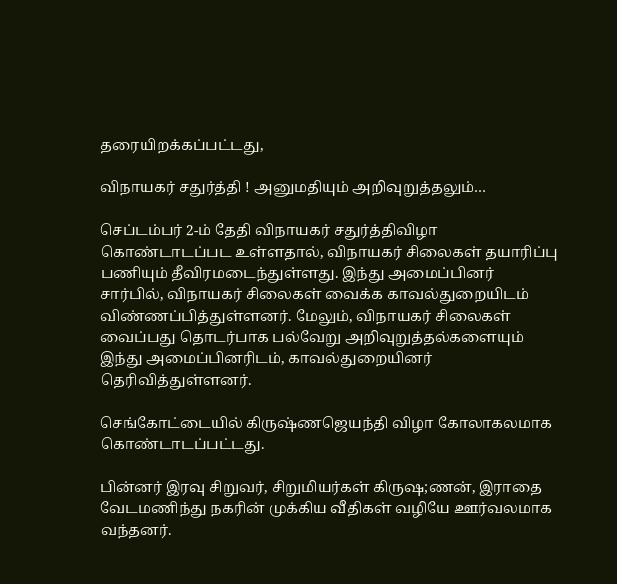தரையிறக்கப்பட்டது,

விநாயகர் சதுர்த்தி ! அனுமதியும் அறிவுறுத்தலும்…

செப்டம்பர் 2-ம் தேதி விநாயகர் சதுர்த்திவிழா கொண்டாடப்பட உள்ளதால், விநாயகர் சிலைகள் தயாரிப்பு பணியும் தீவிரமடைந்துள்ளது. இந்து அமைப்பினர் சார்பில், விநாயகர் சிலைகள் வைக்க காவல்துறையிடம் விண்ணப்பித்துள்ளனர். மேலும், விநாயகர் சிலைகள் வைப்பது தொடர்பாக பல்வேறு அறிவுறுத்தல்களையும் இந்து அமைப்பினரிடம், காவல்துறையினர் தெரிவித்துள்ளனர்.

செங்கோட்டையில் கிருஷ்ணஜெயந்தி விழா கோலாகலமாக கொண்டாடப்பட்டது.

பின்னர் இரவு சிறுவர், சிறுமியர்கள் கிருஷ;ணன், இராதை வேடமணிந்து நகரின் முக்கிய வீதிகள் வழியே ஊர்வலமாக வந்தனர்.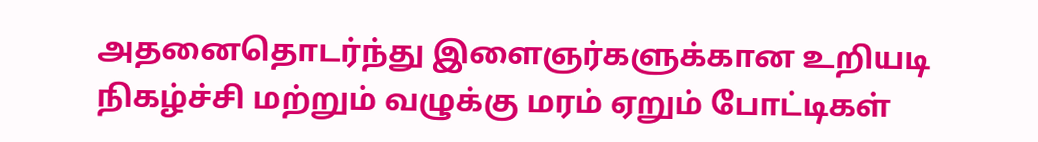அதனைதொடர்ந்து இளைஞர்களுக்கான உறியடி நிகழ்ச்சி மற்றும் வழுக்கு மரம் ஏறும் போட்டிகள்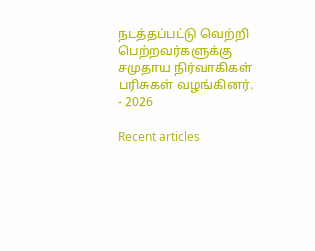நடத்தப்பட்டு வெற்றி பெற்றவர்களுக்கு சமுதாய நிர்வாகிகள் பரிசுகள் வழங்கினர்.
- 2026

Recent articles